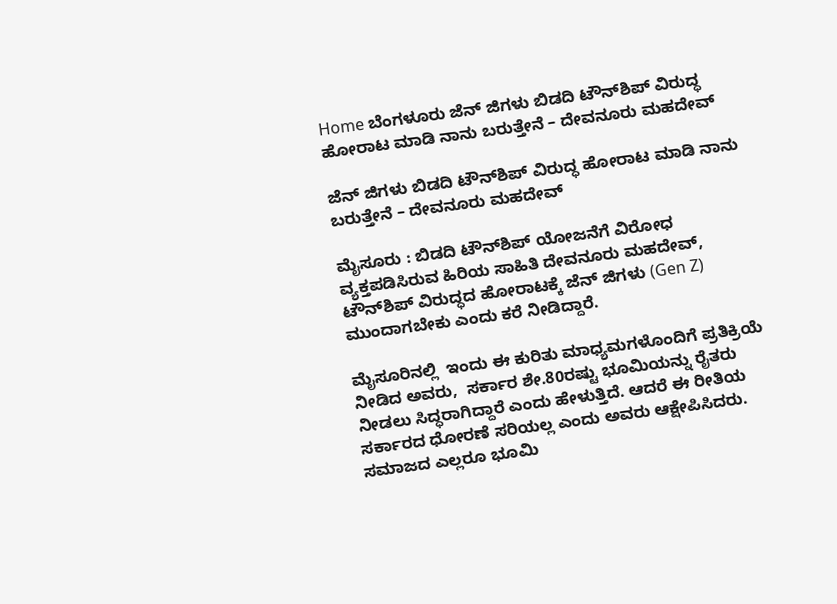Home ಬೆಂಗಳೂರು ಜೆನ್‌ ಜಿಗಳು ಬಿಡದಿ ಟೌನ್‌ಶಿಪ್‌ ವಿರುದ್ಧ ಹೋರಾಟ ಮಾಡಿ ನಾನು ಬರುತ್ತೇನೆ – ದೇವನೂರು ಮಹದೇವ್

ಜೆನ್‌ ಜಿಗಳು ಬಿಡದಿ ಟೌನ್‌ಶಿಪ್‌ ವಿರುದ್ಧ ಹೋರಾಟ ಮಾಡಿ ನಾನು ಬರುತ್ತೇನೆ – ದೇವನೂರು ಮಹದೇವ್

ಮೈಸೂರು : ಬಿಡದಿ ಟೌನ್‌ಶಿಪ್‌ ಯೋಜನೆಗೆ ವಿರೋಧ ವ್ಯಕ್ತಪಡಿಸಿರುವ ಹಿರಿಯ ಸಾಹಿತಿ ದೇವನೂರು ಮಹದೇವ್, ಟೌನ್‌ಶಿಪ್‌ ವಿರುದ್ಧದ ಹೋರಾಟಕ್ಕೆ ಜೆನ್‌ ಜಿಗಳು (Gen Z) ಮುಂದಾಗಬೇಕು ಎಂದು ಕರೆ ನೀಡಿದ್ದಾರೆ.

ಮೈಸೂರಿನಲ್ಲಿ  ಇಂದು ಈ ಕುರಿತು ಮಾಧ್ಯಮಗಳೊಂದಿಗೆ ಪ್ರತಿಕ್ರಿಯೆ ನೀಡಿದ ಅವರು,  ಸರ್ಕಾರ ಶೇ.80ರಷ್ಟು ಭೂಮಿಯನ್ನು ರೈತರು ನೀಡಲು ಸಿದ್ಧರಾಗಿದ್ದಾರೆ ಎಂದು ಹೇಳುತ್ತಿದೆ. ಆದರೆ ಈ ರೀತಿಯ ಸರ್ಕಾರದ ಧೋರಣೆ ಸರಿಯಲ್ಲ ಎಂದು ಅವರು ಆಕ್ಷೇಪಿಸಿದರು. ಸಮಾಜದ ಎಲ್ಲರೂ ಭೂಮಿ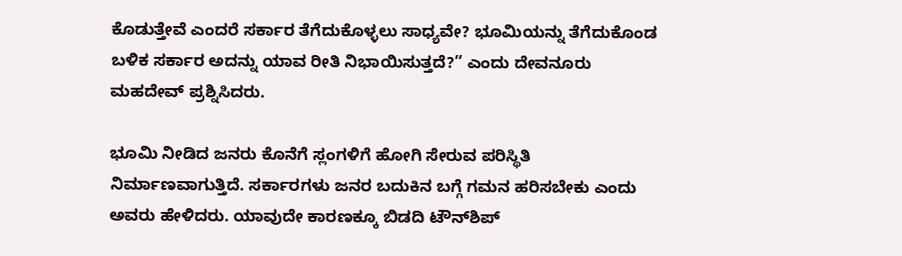ಕೊಡುತ್ತೇವೆ ಎಂದರೆ ಸರ್ಕಾರ ತೆಗೆದುಕೊಳ್ಳಲು ಸಾಧ್ಯವೇ? ಭೂಮಿಯನ್ನು ತೆಗೆದುಕೊಂಡ ಬಳಿಕ ಸರ್ಕಾರ ಅದನ್ನು ಯಾವ ರೀತಿ ನಿಭಾಯಿಸುತ್ತದೆ?” ಎಂದು ದೇವನೂರು ಮಹದೇವ್ ಪ್ರಶ್ನಿಸಿದರು.

ಭೂಮಿ ನೀಡಿದ ಜನರು ಕೊನೆಗೆ ಸ್ಲಂಗಳಿಗೆ ಹೋಗಿ ಸೇರುವ ಪರಿಸ್ಥಿತಿ ನಿರ್ಮಾಣವಾಗುತ್ತಿದೆ. ಸರ್ಕಾರಗಳು ಜನರ ಬದುಕಿನ ಬಗ್ಗೆ ಗಮನ ಹರಿಸಬೇಕು ಎಂದು ಅವರು ಹೇಳಿದರು. ಯಾವುದೇ ಕಾರಣಕ್ಕೂ ಬಿಡದಿ ಟೌನ್‌ಶಿಪ್‌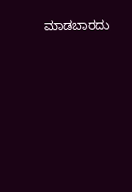ಮಾಡಬಾರದು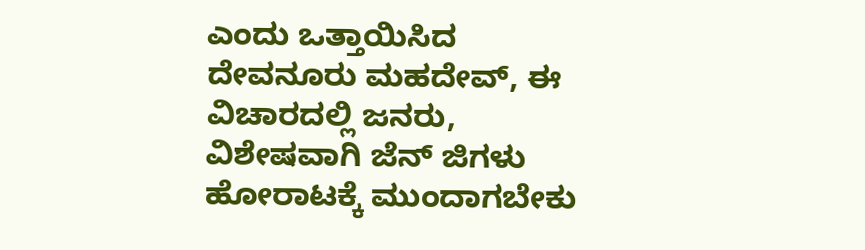ಎಂದು ಒತ್ತಾಯಿಸಿದ ದೇವನೂರು ಮಹದೇವ್, ಈ ವಿಚಾರದಲ್ಲಿ ಜನರು, ವಿಶೇಷವಾಗಿ ಜೆನ್‌ ಜಿಗಳು ಹೋರಾಟಕ್ಕೆ ಮುಂದಾಗಬೇಕು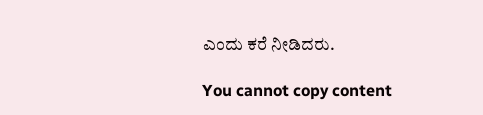ಎಂದು ಕರೆ ನೀಡಿದರು.

You cannot copy content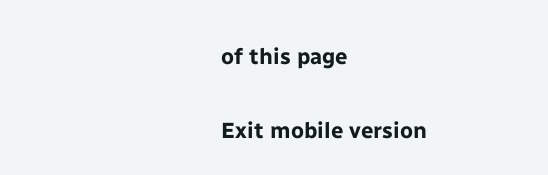of this page

Exit mobile version